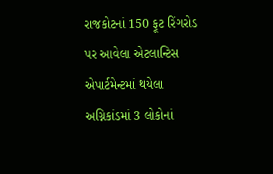રાજકોટનાં 150 ફૂટ રિંગરોડ પર આવેલા એટલાન્ટિસ એપાર્ટમેન્ટમાં થયેલા અગ્નિકાંડમાં 3 લોકોનાં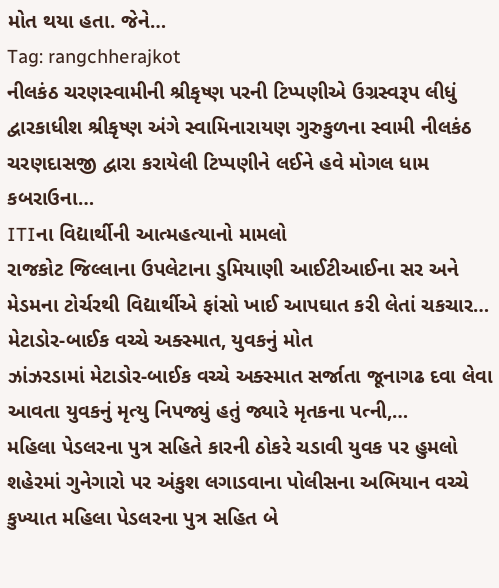મોત થયા હતા. જેને…
Tag: rangchherajkot
નીલકંઠ ચરણસ્વામીની શ્રીકૃષ્ણ પરની ટિપ્પણીએ ઉગ્રસ્વરૂપ લીધું
દ્વારકાધીશ શ્રીકૃષ્ણ અંગે સ્વામિનારાયણ ગુરુકુળના સ્વામી નીલકંઠ ચરણદાસજી દ્વારા કરાયેલી ટિપ્પણીને લઈને હવે મોગલ ધામ કબરાઉના…
ITIના વિદ્યાર્થીની આત્મહત્યાનો મામલો
રાજકોટ જિલ્લાના ઉપલેટાના ડુમિયાણી આઈટીઆઈના સર અને મેડમના ટોર્ચરથી વિદ્યાર્થીએ ફાંસો ખાઈ આપઘાત કરી લેતાં ચકચાર…
મેટાડોર-બાઈક વચ્ચે અક્સ્માત, યુવકનું મોત
ઝાંઝરડામાં મેટાડોર-બાઈક વચ્ચે અક્સ્માત સર્જાતા જૂનાગઢ દવા લેવા આવતા યુવકનું મૃત્યુ નિપજ્યું હતું જ્યારે મૃતકના પત્ની,…
મહિલા પેડલરના પુત્ર સહિતે કારની ઠોકરે ચડાવી યુવક પર હુમલો
શહેરમાં ગુનેગારો પર અંકુશ લગાડવાના પોલીસના અભિયાન વચ્ચે કુખ્યાત મહિલા પેડલરના પુત્ર સહિત બે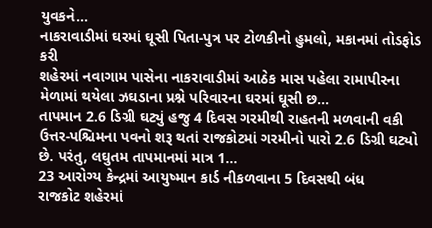યુવકને…
નાકરાવાડીમાં ઘરમાં ઘૂસી પિતા-પુત્ર પર ટોળકીનો હુમલો, મકાનમાં તોડફોડ કરી
શહેરમાં નવાગામ પાસેના નાકરાવાડીમાં આઠેક માસ પહેલા રામાપીરના મેળામાં થયેલા ઝઘડાના પ્રશ્ને પરિવારના ઘરમાં ઘૂસી છ…
તાપમાન 2.6 ડિગ્રી ઘટ્યું હજુ 4 દિવસ ગરમીથી રાહતની મળવાની વકી
ઉત્તર-પશ્ચિમના પવનો શરૂ થતાં રાજકોટમાં ગરમીનો પારો 2.6 ડિગ્રી ઘટ્યો છે. પરંતુ, લઘુતમ તાપમાનમાં માત્ર 1…
23 આરોગ્ય કેન્દ્રમાં આયુષ્માન કાર્ડ નીકળવાના 5 દિવસથી બંધ
રાજકોટ શહેરમાં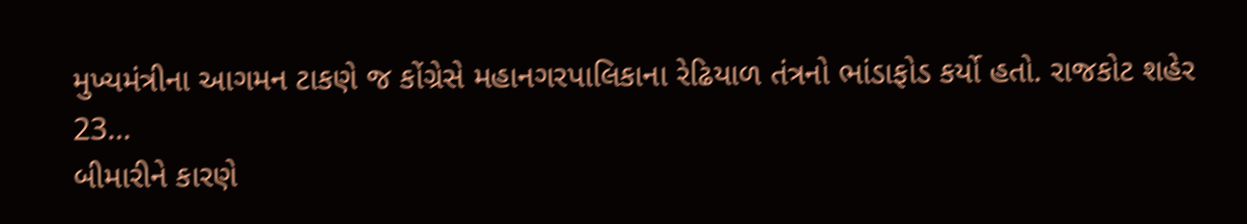મુખ્યમંત્રીના આગમન ટાકણે જ કોંગ્રેસે મહાનગરપાલિકાના રેઢિયાળ તંત્રનો ભાંડાફોડ કર્યો હતો. રાજકોટ શહેર 23…
બીમારીને કારણે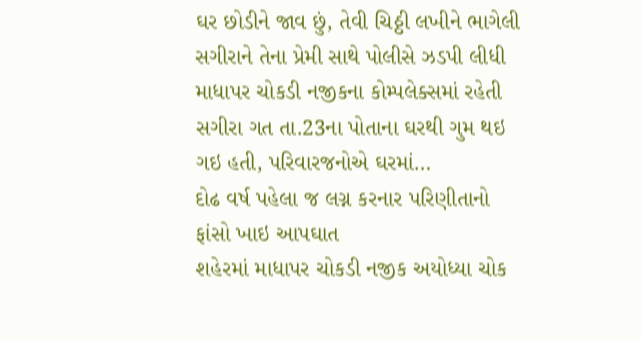ઘર છોડીને જાવ છું, તેવી ચિઠ્ઠી લખીને ભાગેલી સગીરાને તેના પ્રેમી સાથે પોલીસે ઝડપી લીધી
માધાપર ચોકડી નજીકના કોમ્પલેક્સમાં રહેતી સગીરા ગત તા.23ના પોતાના ઘરથી ગુમ થઇ ગઇ હતી, પરિવારજનોએ ઘરમાં…
દોઢ વર્ષ પહેલા જ લગ્ન કરનાર પરિણીતાનો ફાંસો ખાઇ આપઘાત
શહેરમાં માધાપર ચોકડી નજીક અયોધ્યા ચોક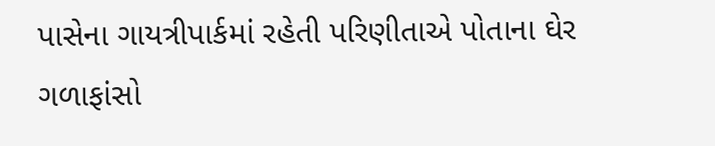પાસેના ગાયત્રીપાર્કમાં રહેતી પરિણીતાએ પોતાના ઘેર ગળાફાંસો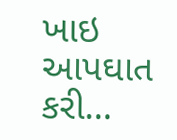ખાઇ આપઘાત કરી…